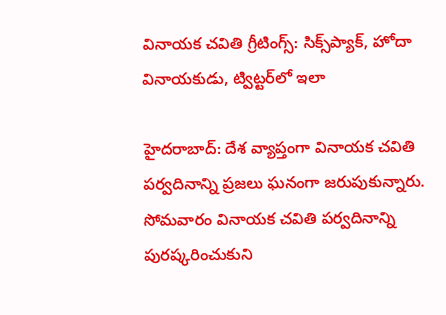వినాయక చవితి గ్రీటింగ్స్: సిక్స్‌ప్యాక్, హోదా వినాయకుడు, ట్విట్టర్‌లో ఇలా

హైదరాబాద్: దేశ వ్యాప్తంగా వినాయక చవితి పర్వదినాన్ని ప్రజలు ఘనంగా జరుపుకున్నారు. సోమవారం వినాయక చవితి పర్వదినాన్ని పురష్కరించుకుని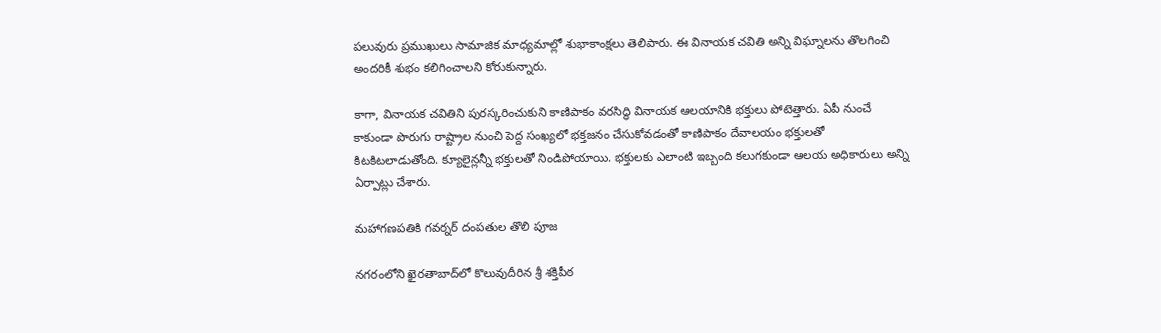పలువురు ప్రముఖులు సామాజిక మాధ్యమాల్లో శుభాకాంక్షలు తెలిపారు. ఈ వినాయక చవితి అన్ని విఘ్నాలను తొలగించి అందరికీ శుభం కలిగించాలని కోరుకున్నారు.

కాగా, వినాయక చవితిని పురస్కరించుకుని కాణిపాకం వరసిద్ధి వినాయక ఆలయానికి భక్తులు పోటెత్తారు. ఏపీ నుంచే కాకుండా పొరుగు రాష్ట్రాల నుంచి పెద్ద సంఖ్యలో భక్తజనం చేసుకోవడంతో కాణిపాకం దేవాలయం భక్తులతో కిటకిటలాడుతోంది. క్యూలైన్లన్నీ భక్తులతో నిండిపోయాయి. భక్తులకు ఎలాంటి ఇబ్బంది కలుగకుండా ఆలయ అధికారులు అన్ని ఏర్పాట్లు చేశారు.

మహాగణపతికి గవర్నర్ దంపతుల తొలి పూజ

నగరంలోని ఖైరతాబాద్‌లో కొలువుదీరిన శ్రీ శక్తిపీఠ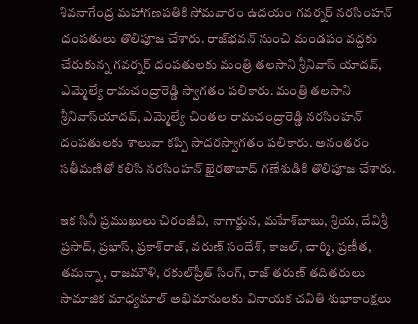శివనాగేంద్ర మహాగణపతికి సోమవారం ఉదయం గవర్నర్‌ నరసింహన్‌ దంపతులు తొలిపూజ చేశారు. రాజ్‌భవన్‌ నుంచి మండపం వద్దకు చేరుకున్న గవర్నర్‌ దంపతులకు మంత్రి తలసాని శ్రీనివాస్‌ యాదవ్‌, ఎమ్మెల్యే రామచంద్రారెడ్డి స్వాగతం పలికారు. మంత్రి తలసాని శ్రీనివాస్‌యాదవ్, ఎమ్మెల్యే చింతల రామచంద్రారెడ్డి నరసింహన్ దంపతులకు శాలువా కప్పి సాదరస్వాగతం పలికారు. అనంతరం సతీమణితో కలిసి నరసింహన్ ఖైరతాబాద్ గణేశుడికి తొలిపూజ చేశారు.

ఇక సినీ ప్రముఖులు చిరంజీవి, నాగార్జున, మహేశ్‌బాబు, శ్రియ, దేవిశ్రీ ప్రసాద్‌, ప్రభాస్‌, ప్రకాశ్‌రాజ్‌, వరుణ్‌ సందేశ్‌, కాజల్‌, చార్మి, ప్రణీత, తమన్నా, రాజమౌళి, రకుల్‌ప్రీత్‌ సింగ్‌, రాజ్‌ తరుణ్‌ తదితరులు సామాజిక మాధ్యమాల్ అభిమానులకు వినాయక చవితి శుభాకాంక్షలు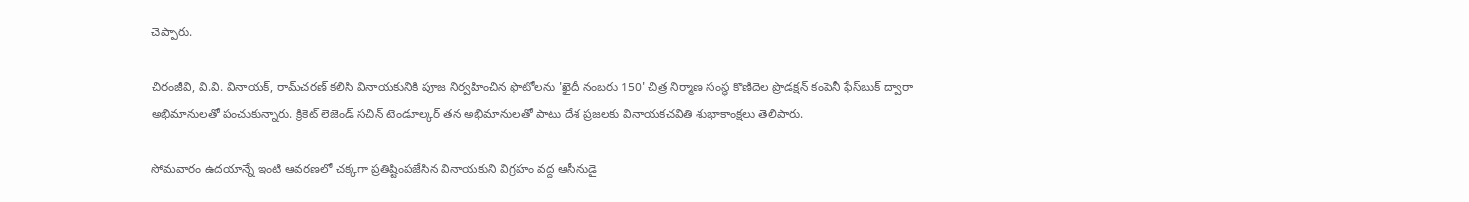చెప్పారు.

చిరంజీవి, వి.వి. వినాయక్‌, రామ్‌చరణ్‌ కలిసి వినాయకునికి పూజ నిర్వహించిన ఫొటోలను 'ఖైదీ నంబరు 150' చిత్ర నిర్మాణ సంస్థ కొణిదెల ప్రొడక్షన్‌ కంపెనీ ఫేస్‌బుక్ ద్వారా అభిమానులతో పంచుకున్నారు. క్రికెట్ లెజెండ్ సచిన్ టెండూల్కర్ తన అభిమానులతో పాటు దేశ ప్రజలకు వినాయకచవితి శుభాకాంక్షలు తెలిపారు.

సోమవారం ఉదయాన్నే ఇంటి ఆవరణలో చక్కగా ప్రతిష్టింపజేసిన వినాయకుని విగ్రహం వద్ద ఆసీనుడై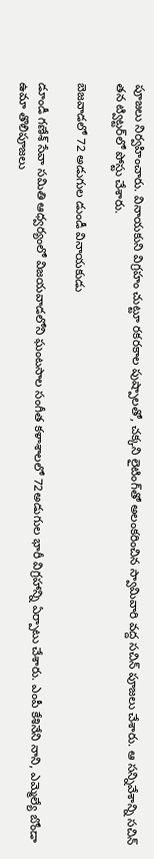పూజలు నిర్వహించారు. వినాయకుని విగ్రహం చుట్టూ రకరకాల పుష్పాలతో, చక్కని లైటింగ్‌తో అలంకరించిన స్వామివారి వద్ద సచిన్ పూజలు చేశారు. ఆ సన్నివేశాన్ని సచిన్ తన ట్విట్టర్‌లో పోస్టు చేశారు.

బెజవాడలో 72 అడుగుల డుండీ వినాయకుడు

డూండీ గణేశ్ సేవా సమితి ఆధ్వర్యంలో విజయవాడలోని ఘంటసాల సంగీత కళాశాలలో 72అడుగుల భారీ విగ్రహాన్ని ఏర్పాటు చేశారు. ఎంపీ కేశినేని నాని, ఎమ్మెల్యే బోండా ఉమా తొలిపూజలు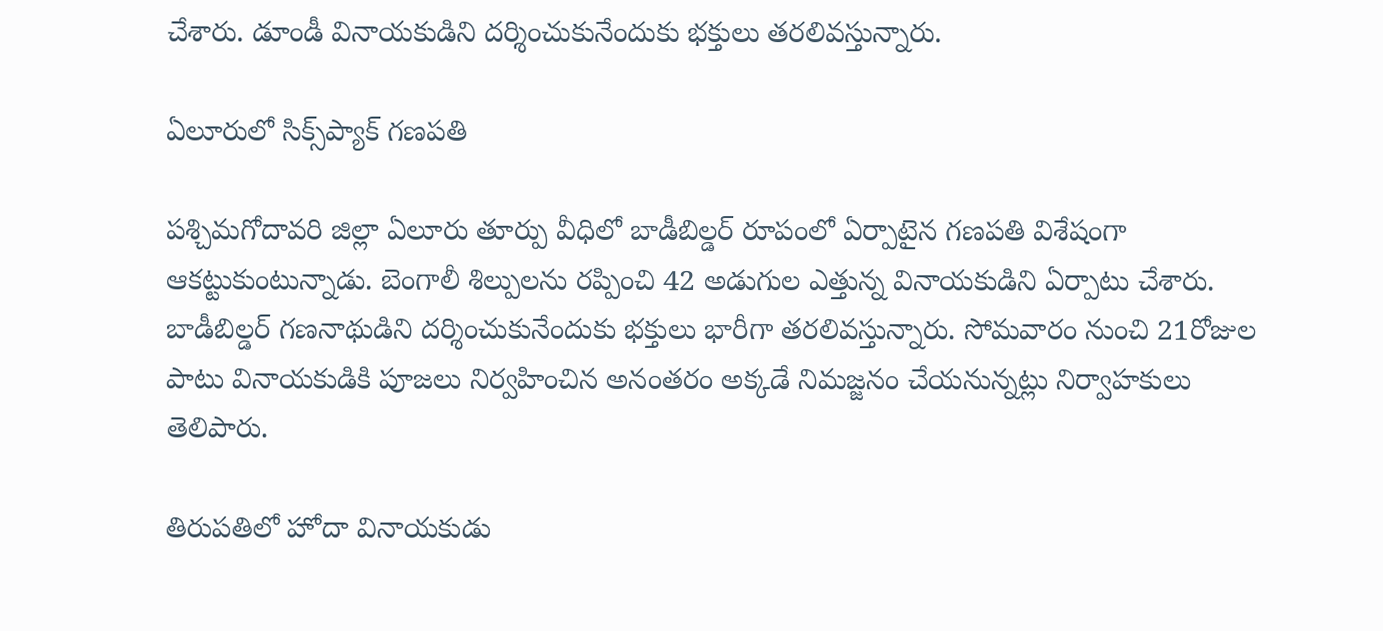చేశారు. డూండీ వినాయకుడిని దర్శించుకునేందుకు భక్తులు తరలివస్తున్నారు.

ఏలూరులో సిక్స్‌ప్యాక్ గణపతి

పశ్చిమగోదావరి జిల్లా ఏలూరు తూర్పు వీధిలో బాడీబిల్డర్ రూపంలో ఏర్పాటైన గణపతి విశేషంగా ఆకట్టుకుంటున్నాడు. బెంగాలీ శిల్పులను రప్పించి 42 అడుగుల ఎత్తున్న వినాయకుడిని ఏర్పాటు చేశారు. బాడీబిల్డర్ గణనాథుడిని దర్శించుకునేందుకు భక్తులు భారీగా తరలివస్తున్నారు. సోమవారం నుంచి 21రోజుల పాటు వినాయకుడికి పూజలు నిర్వహించిన అనంతరం అక్కడే నిమజ్జనం చేయనున్నట్లు నిర్వాహకులు తెలిపారు.

తిరుపతిలో హోదా వినాయకుడు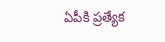ఏపీకి ప్రత్యేక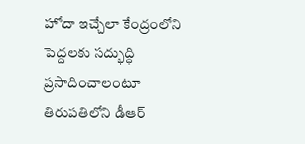హోదా ఇచ్చేలా కేంద్రంలోని పెద్దలకు సద్భుద్ధి ప్రసాదించాలంటూ తిరుపతిలోని డీఆర్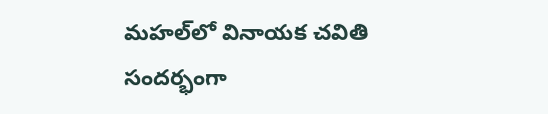మహల్‌లో వినాయక చవితి సందర్భంగా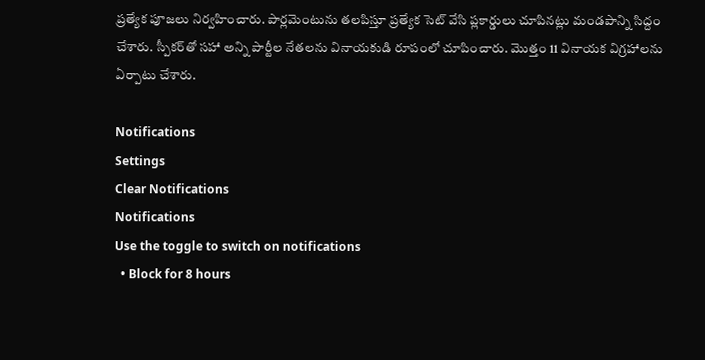ప్రత్యేక పూజలు నిర్వహించారు. పార్లమెంటును తలపిస్తూ ప్రత్యేక సెట్ వేసి ప్లకార్డులు చూపినట్లు మండపాన్ని సిద్దం చేశారు. స్పీకర్‌తో సహా అన్ని పార్టీల నేతలను వినాయకుడి రూపంలో చూపించారు. మొత్తం 11 వినాయక విగ్రహాలను ఏర్పాటు చేశారు.

Notifications
Settings
Clear Notifications
Notifications
Use the toggle to switch on notifications
  • Block for 8 hours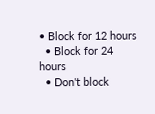• Block for 12 hours
  • Block for 24 hours
  • Don't block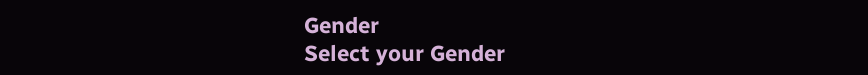Gender
Select your Gender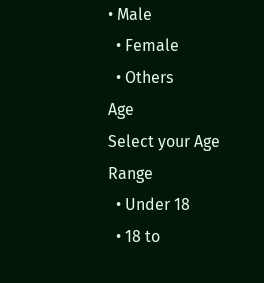• Male
  • Female
  • Others
Age
Select your Age Range
  • Under 18
  • 18 to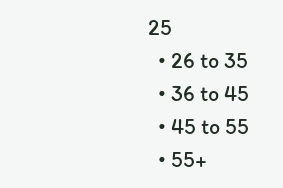25
  • 26 to 35
  • 36 to 45
  • 45 to 55
  • 55+